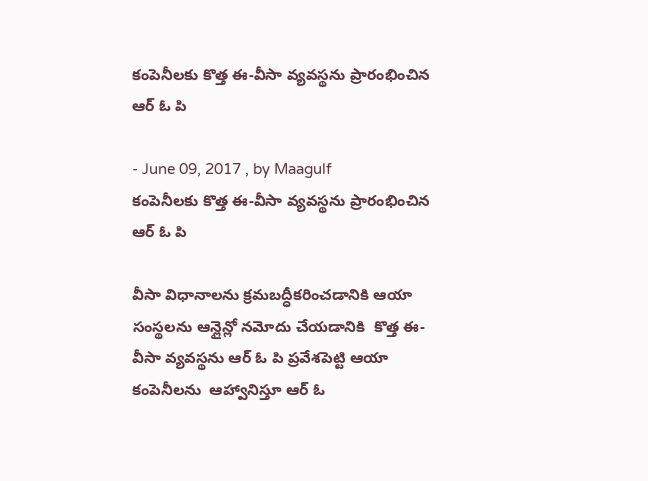కంపెనీలకు కొత్త ఈ-వీసా వ్యవస్థను ప్రారంభించిన ఆర్ ఓ పి

- June 09, 2017 , by Maagulf
కంపెనీలకు కొత్త ఈ-వీసా వ్యవస్థను ప్రారంభించిన ఆర్ ఓ పి

వీసా విధానాలను క్రమబద్ధీకరించడానికి ఆయా సంస్థలను ఆన్లైన్లో నమోదు చేయడానికి  కొత్త ఈ-వీసా వ్యవస్థను ఆర్ ఓ పి ప్రవేశపెట్టి ఆయా కంపెనీలను  ఆహ్వానిస్తూ ఆర్ ఓ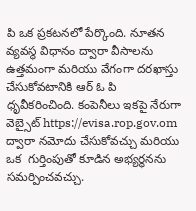పి ఒక ప్రకటనలో పేర్కొంది. నూతన వ్యవస్థ విధానం ద్వారా వీసాలను ఉత్తమంగా మరియు వేగంగా దరఖాస్తు చేసుకోవటానికి ఆర్ ఓ పి ధృవీకరించింది. కంపెనీలు ఇకపై నేరుగా వెబ్సైట్ https://evisa.rop.gov.om ద్వారా నమోదు చేసుకోవచ్చు మరియు ఒక  గుర్తింపుతో కూడిన అభ్యర్థనను సమర్పించవచ్చు.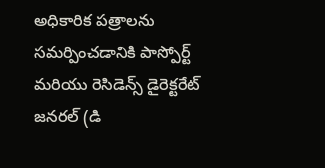అధికారిక పత్రాలను సమర్పించడానికి పాస్పోర్ట్ మరియు రెసిడెన్స్ డైరెక్టరేట్ జనరల్ (డి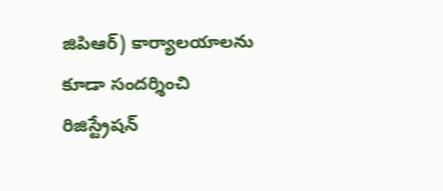జిపిఆర్) కార్యాలయాలను కూడా సందర్శించి రిజిస్ట్రేషన్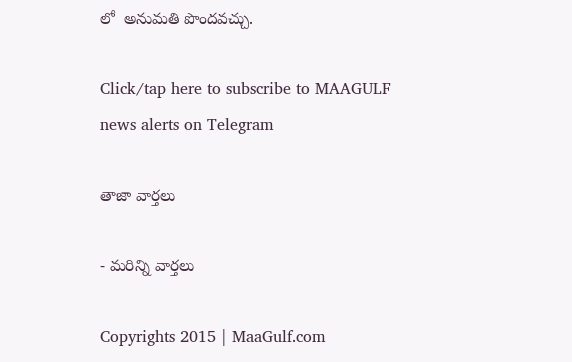లో  అనుమతి పొందవచ్చు.

Click/tap here to subscribe to MAAGULF news alerts on Telegram

తాజా వార్తలు

- మరిన్ని వార్తలు

Copyrights 2015 | MaaGulf.com